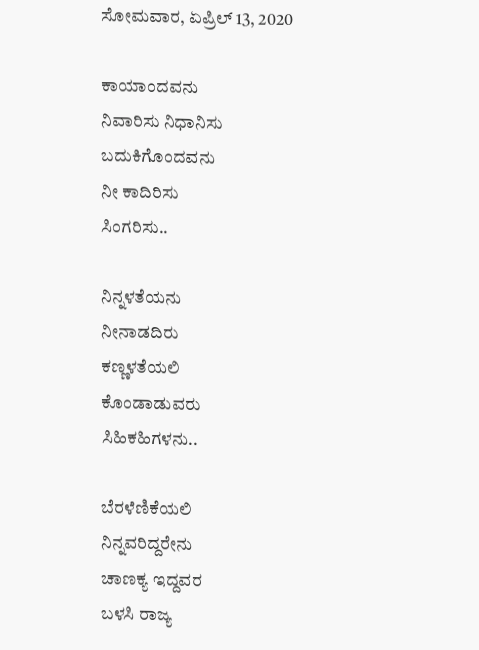ಸೋಮವಾರ, ಏಪ್ರಿಲ್ 13, 2020

ಕಾಯಾಂದವನು
ನಿವಾರಿಸು ನಿಧಾನಿಸು
ಬದುಕಿಗೊಂದವನು
ನೀ ಕಾದಿರಿಸು
ಸಿಂಗರಿಸು..

ನಿನ್ನಳತೆಯನು
ನೀನಾಡದಿರು
ಕಣ್ಣಳತೆಯಲಿ
ಕೊಂಡಾಡುವರು
ಸಿಹಿಕಹಿಗಳನು..

ಬೆರಳೆಣಿಕೆಯಲಿ
ನಿನ್ನವರಿದ್ದರೇನು
ಚಾಣಕ್ಯ ಇದ್ದವರ
ಬಳಸಿ ರಾಜ್ಯ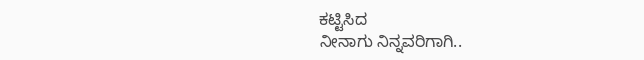ಕಟ್ಟಿಸಿದ
ನೀನಾಗು ನಿನ್ನವರಿಗಾಗಿ..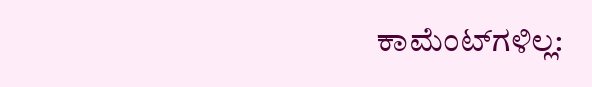ಕಾಮೆಂಟ್‌ಗಳಿಲ್ಲ: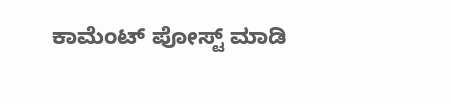ಕಾಮೆಂಟ್‌‌ ಪೋಸ್ಟ್‌ ಮಾಡಿ